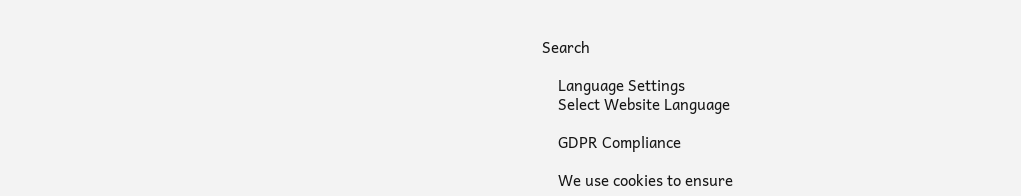Search

    Language Settings
    Select Website Language

    GDPR Compliance

    We use cookies to ensure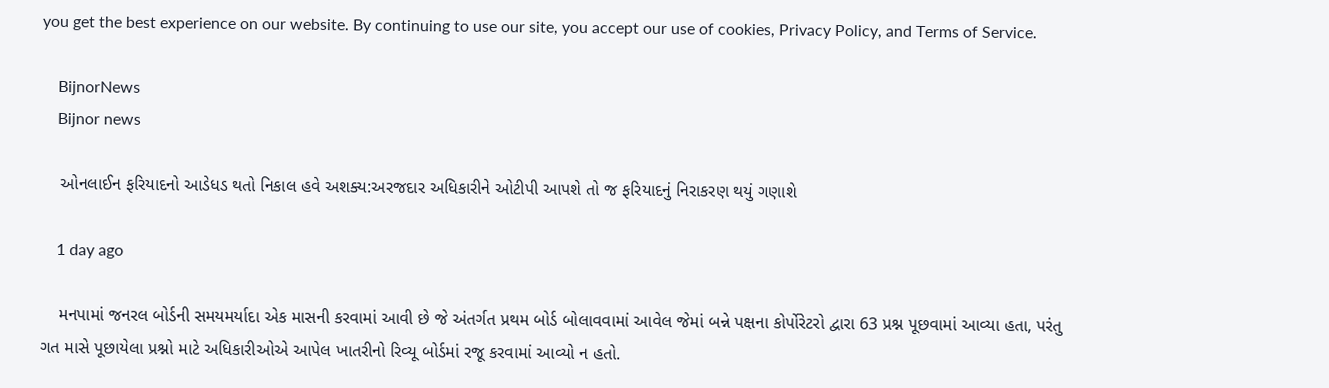you get the best experience on our website. By continuing to use our site, you accept our use of cookies, Privacy Policy, and Terms of Service.

    BijnorNews
    Bijnor news

    ઓનલાઈન ફરિયાદનો આડેધડ થતો નિકાલ હવે અશક્ય:અરજદાર અધિકારીને ઓટીપી આપશે તો જ ફરિયાદનું નિરાકરણ થયું ગણાશે

    1 day ago

    મનપામાં જનરલ બોર્ડની સમયમર્યાદા એક માસની કરવામાં આવી છે જે અંતર્ગત પ્રથમ બોર્ડ બોલાવવામાં આવેલ જેમાં બન્ને પક્ષના કોર્પોરેટરો દ્વારા 63 પ્રશ્ન પૂછવામાં આવ્યા હતા, પરંતુ ગત માસે પૂછાયેલા પ્રશ્નો માટે અધિકારીઓએ આપેલ ખાતરીનો રિવ્યૂ બોર્ડમાં રજૂ કરવામાં આવ્યો ન હતો.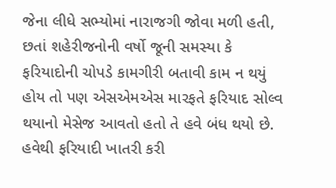જેના લીધે સભ્યોમાં નારાજગી જોવા મળી હતી, છતાં શહેરીજનોની વર્ષો જૂની સમસ્યા કે ફરિયાદોની ચોપડે કામગીરી બતાવી કામ ન થયું હોય તો પણ એસએમએસ મારફતે ફરિયાદ સોલ્વ થયાનો મેસેજ આવતો હતો તે હવે બંધ થયો છે. હવેથી ફરિયાદી ખાતરી કરી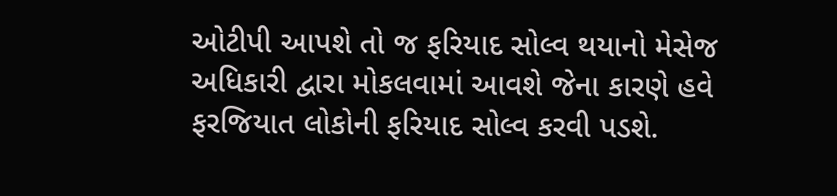ઓટીપી આપશે તો જ ફરિયાદ સોલ્વ થયાનો મેસેજ અધિકારી દ્વારા મોકલવામાં આવશે જેના કારણે હવે ફરજિયાત લોકોની ફરિયાદ સોલ્વ કરવી પડશે.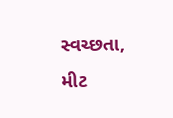સ્વચ્છતા, મીટ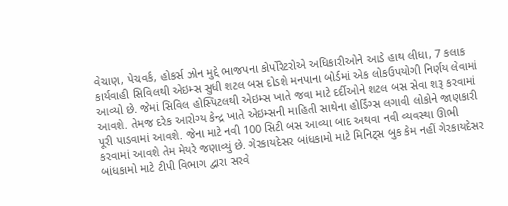વેચાણ, પેચવર્ક, હોકર્સ ઝોન મુદ્દે ભાજપના કોર્પોરેટરોએ અધિકારીઓને આડે હાથ લીધા, 7 કલાક કાર્યવાહી સિવિલથી એઇમ્સ સુધી શટલ બસ દોડશે મનપાના બોર્ડમાં એક લોકઉપયોગી નિર્ણય લેવામાં આવ્યો છે. જેમાં સિવિલ હોસ્પિટલથી એઇમ્સ ખાતે જવા માટે દર્દીઓને શટલ બસ સેવા શરૂ કરવામાં આવશે. તેમજ દરેક આરોગ્ય કેન્દ્ર ખાતે એઇમ્સની માહિતી સાથેના હોર્ડિંગ્સ લગાવી લોકોને જાણકારી પૂરી પાડવામાં આવશે. જેના માટે નવી 100 સિટી બસ આવ્યા બાદ અથવા નવી વ્યવસ્થા ઊભી કરવામાં આવશે તેમ મેયરે જણાવ્યું છે. ગેરકાયદેસર બાંધકામો માટે મિનિટ્સ બુક કેમ નહીં ગેરકાયદેસર બાંધકામો માટે ટીપી વિભાગ દ્વારા સરવે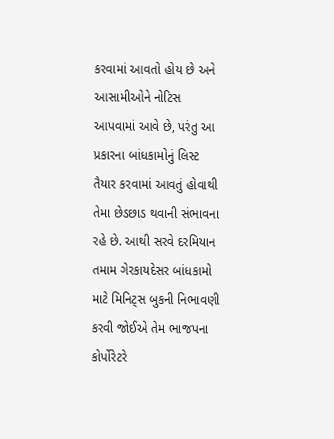કરવામાં આવતો હોય છે અને આસામીઓને નોટિસ આપવામાં આવે છે, પરંતુ આ પ્રકારના બાંધકામોનું લિસ્ટ તૈયાર કરવામાં આવતું હોવાથી તેમા છેડછાડ થવાની સંભાવના રહે છે. આથી સરવે દરમિયાન તમામ ગેરકાયદેસર બાંધકામો માટે મિનિટ્સ બુકની નિભાવણી કરવી જોઈએ તેમ ભાજપના કોર્પોરેટરે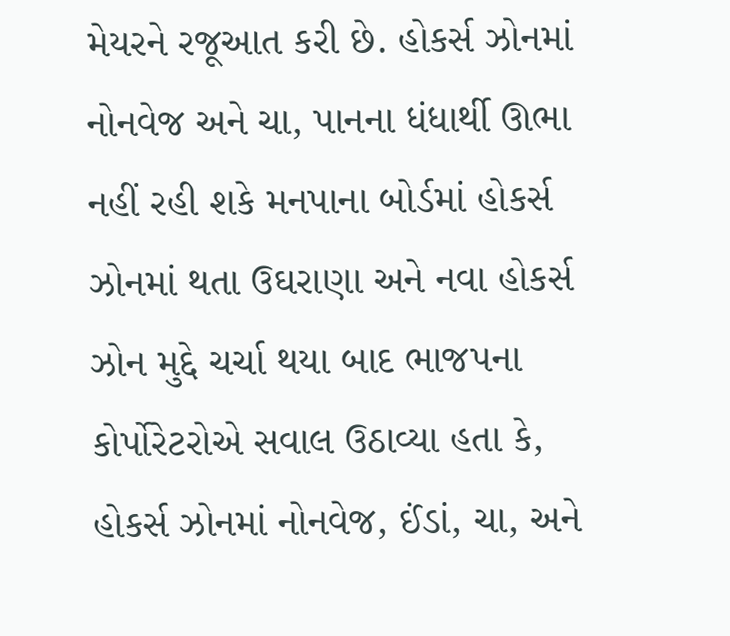મેયરને રજૂઆત કરી છે. હોકર્સ ઝોનમાં નોનવેજ અને ચા, પાનના ધંધાર્થી ઊભા નહીં રહી શકે મનપાના બોર્ડમાં હોકર્સ ઝોનમાં થતા ઉઘરાણા અને નવા હોકર્સ ઝોન મુદ્દે ચર્ચા થયા બાદ ભાજપના કોર્પોરેટરોએ સવાલ ઉઠાવ્યા હતા કે, હોકર્સ ઝોનમાં નોનવેજ, ઈંડાં, ચા, અને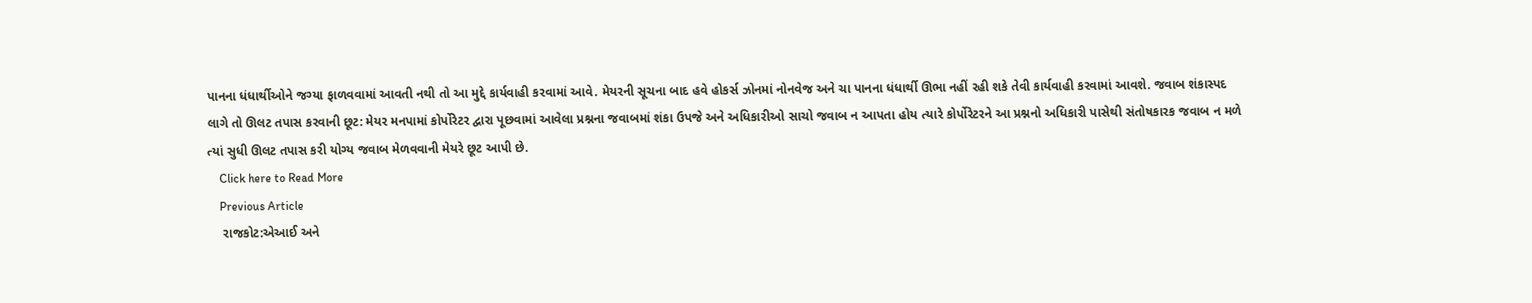પાનના ધંધાર્થીઓને જગ્યા ફાળવવામાં આવતી નથી તો આ મુદ્દે કાર્યવાહી કરવામાં આવે. મેયરની સૂચના બાદ હવે હોકર્સ ઝોનમાં નોનવેજ અને ચા પાનના ધંધાર્થી ઊભા નહીં રહી શકે તેવી કાર્યવાહી કરવામાં આવશે. જવાબ શંકાસ્પદ લાગે તો ઊલટ તપાસ કરવાની છૂટ: મેયર મનપામાં કોર્પોરેટર દ્વારા પૂછવામાં આવેલા પ્રશ્નના જવાબમાં શંકા ઉપજે અને અધિકારીઓ સાચો જવાબ ન આપતા હોય ત્યારે કોર્પોરેટરને આ પ્રશ્નનો અધિકારી પાસેથી સંતોષકારક જવાબ ન મળે ત્યાં સુધી ઊલટ તપાસ કરી યોગ્ય જવાબ મેળવવાની મેયરે છૂટ આપી છે.
    Click here to Read More
    Previous Article
    રાજકોટ:એઆઈ અને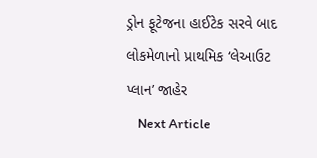ડ્રોન ફૂટેજના હાઈટેક સરવે બાદ લોકમેળાનો પ્રાથમિક ‘લેઆઉટ પ્લાન’ જાહેર
    Next Article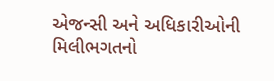એજન્સી અને અધિકારીઓની મિલીભગતનો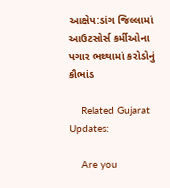આક્ષેપ:ડાંગ જિલ્લામાં આઉટસોર્સ કર્મીઓના પગાર ભથ્થામાં કરોડોનું કૌભાંડ

    Related Gujarat Updates:

    Are you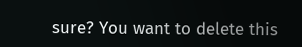sure? You want to delete this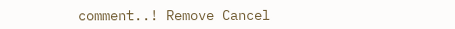comment..! Remove Cancel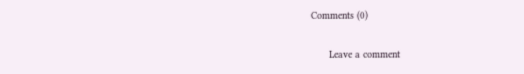Comments (0)

      Leave a comment